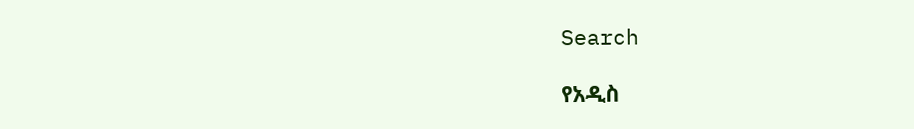Search

የአዲስ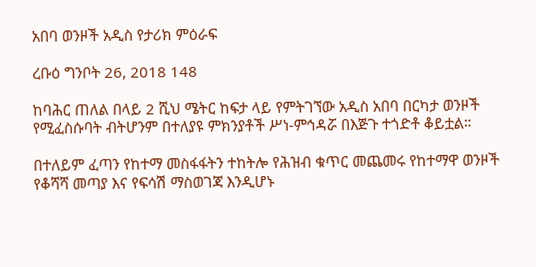አበባ ወንዞች አዲስ የታሪክ ምዕራፍ

ረቡዕ ግንቦት 26, 2018 148

ከባሕር ጠለል በላይ 2 ሺህ ሜትር ከፍታ ላይ የምትገኘው አዲስ አበባ በርካታ ወንዞች የሚፈስሱባት ብትሆንም በተለያዩ ምክንያቶች ሥነ-ምኅዳሯ በእጅጉ ተጎድቶ ቆይቷል።

በተለይም ፈጣን የከተማ መስፋፋትን ተከትሎ የሕዝብ ቁጥር መጨመሩ የከተማዋ ወንዞች የቆሻሻ መጣያ እና የፍሳሽ ማስወገጃ እንዲሆኑ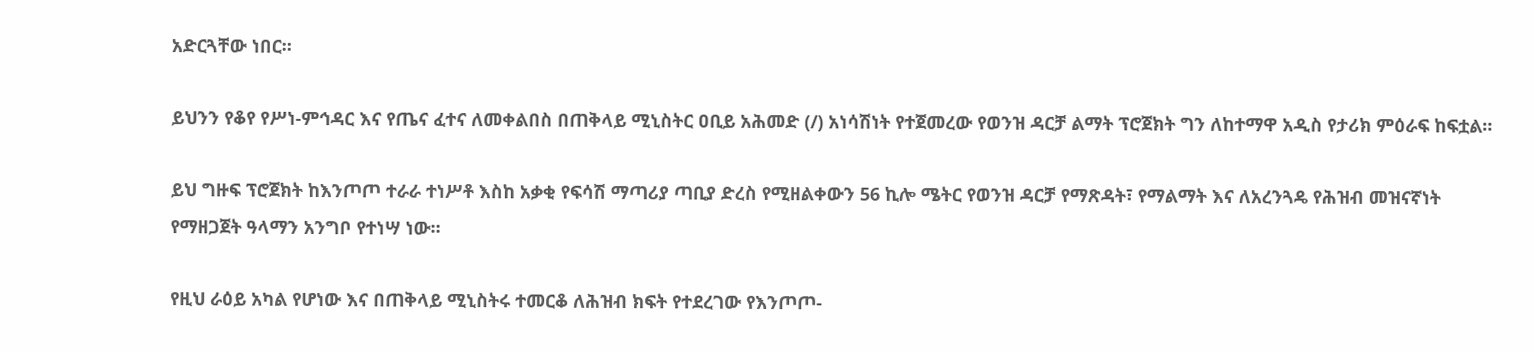አድርጓቸው ነበር።

ይህንን የቆየ የሥነ-ምኅዳር እና የጤና ፈተና ለመቀልበስ በጠቅላይ ሚኒስትር ዐቢይ አሕመድ (/) አነሳሽነት የተጀመረው የወንዝ ዳርቻ ልማት ፕሮጀክት ግን ለከተማዋ አዲስ የታሪክ ምዕራፍ ከፍቷል።

ይህ ግዙፍ ፕሮጀክት ከእንጦጦ ተራራ ተነሥቶ እስከ አቃቂ የፍሳሽ ማጣሪያ ጣቢያ ድረስ የሚዘልቀውን 56 ኪሎ ሜትር የወንዝ ዳርቻ የማጽዳት፣ የማልማት እና ለአረንጓዴ የሕዝብ መዝናኛነት የማዘጋጀት ዓላማን አንግቦ የተነሣ ነው።

የዚህ ራዕይ አካል የሆነው እና በጠቅላይ ሚኒስትሩ ተመርቆ ለሕዝብ ክፍት የተደረገው የእንጦጦ-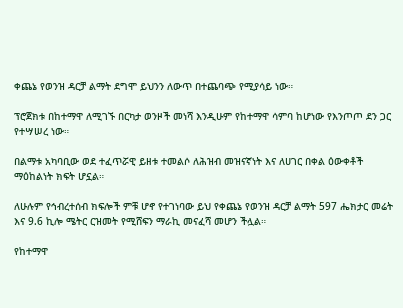ቀጨኔ የወንዝ ዳርቻ ልማት ደግሞ ይህንን ለውጥ በተጨባጭ የሚያሳይ ነው።

ፕሮጀክቱ በከተማዋ ለሚገኙ በርካታ ወንዞች መነሻ እንዲሁም የከተማዋ ሳምባ ከሆነው የእንጦጦ ደን ጋር የተሣሠረ ነው።

በልማቱ አካባቢው ወደ ተፈጥሯዊ ይዘቱ ተመልሶ ለሕዝብ መዝናኛነት እና ለሀገር በቀል ዕውቀቶች ማዕከልነት ክፍት ሆኗል።

ለሁሉም የኅብረተሰብ ክፍሎች ምቹ ሆኖ የተገነባው ይህ የቀጨኔ የወንዝ ዳርቻ ልማት 597 ሔክታር መሬት እና 9.6 ኪሎ ሜትር ርዝመት የሚሸፍን ማራኪ መናፈሻ መሆን ችሏል።

የከተማዋ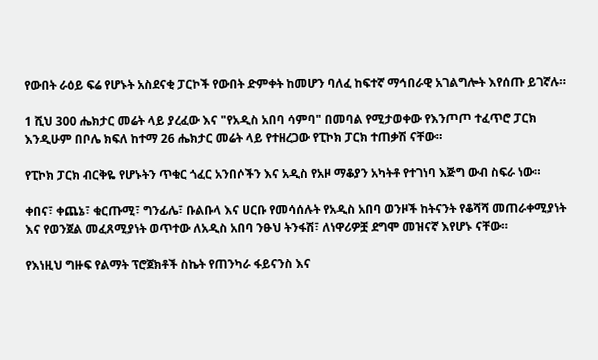የውበት ራዕይ ፍሬ የሆኑት አስደናቂ ፓርኮች የውበት ድምቀት ከመሆን ባለፈ ከፍተኛ ማኅበራዊ አገልግሎት እየሰጡ ይገኛሉ።

1 ሺህ 300 ሔክታር መሬት ላይ ያረፈው እና "የአዲስ አበባ ሳምባ" በመባል የሚታወቀው የእንጦጦ ተፈጥሮ ፓርክ እንዲሁም በቦሌ ክፍለ ከተማ 26 ሔክታር መሬት ላይ የተዘረጋው የፒኮክ ፓርክ ተጠቃሽ ናቸው።

የፒኮክ ፓርክ ብርቅዬ የሆኑትን ጥቁር ጎፈር አንበሶችን እና አዲስ የአዞ ማቆያን አካትቶ የተገነባ እጅግ ውብ ስፍራ ነው።

ቀበና፣ ቀጨኔ፣ ቁርጡሚ፣ ግንፊሌ፣ ቡልቡላ እና ሀርቡ የመሳሰሉት የአዲስ አበባ ወንዞች ከትናንት የቆሻሻ መጠራቀሚያነት እና የወንጀል መፈጸሚያነት ወጥተው ለአዲስ አበባ ንፁህ ትንፋሽ፣ ለነዋሪዎቿ ደግሞ መዝናኛ እየሆኑ ናቸው።

የእነዚህ ግዙፍ የልማት ፕሮጀክቶች ስኬት የጠንካራ ፋይናንስ እና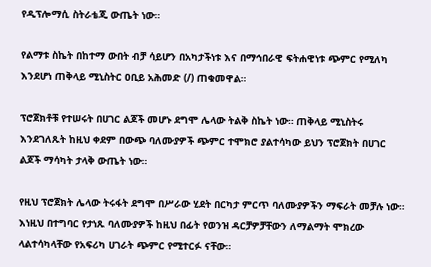የዲፕሎማሲ ስትራቴጂ ውጤት ነው።

የልማቱ ስኬት በከተማ ውበት ብቻ ሳይሆን በአካታችነቱ እና በማኅበራዊ ፍትሐዊነቱ ጭምር የሚለካ እንደሆነ ጠቅላይ ሚኒስትር ዐቢይ አሕመድ (/) ጠቁመዋል።

ፕሮጀክቶቹ የተሠሩት በሀገር ልጆች መሆኑ ደግሞ ሌላው ትልቅ ስኬት ነው። ጠቅላይ ሚኒስትሩ እንደገለጹት ከዚህ ቀደም በውጭ ባለሙያዎች ጭምር ተሞክሮ ያልተሳካው ይህን ፕሮጀክት በሀገር ልጆች ማሳካት ታላቅ ውጤት ነው።

የዚህ ፕሮጀክት ሌላው ትሩፋት ደግሞ በሥራው ሂደት በርካታ ምርጥ ባለሙያዎችን ማፍራት መቻሉ ነው። እነዚህ በተግባር የታነጹ ባለሙያዎች ከዚህ በፊት የወንዝ ዳርቻዎቻቸውን ለማልማት ሞክረው ላልተሳካላቸው የአፍሪካ ሀገራት ጭምር የሚተርፉ ናቸው።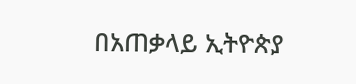በአጠቃላይ ኢትዮጵያ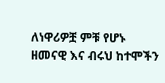ለነዋሪዎቿ ምቹ የሆኑ ዘመናዊ እና ብሩህ ከተሞችን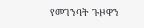የመገንባት ጉዞዋን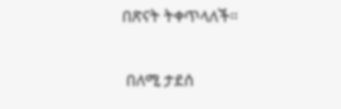በጽናት ትቀጥላለች።

 በለሚ ታደሰ